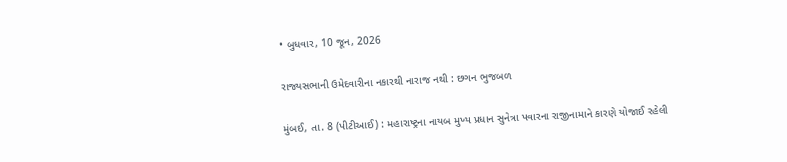• બુધવાર, 10 જૂન, 2026

રાજ્યસભાની ઉમેદવારીના નકારથી નારાજ નથી : છગન ભુજબળ

મુંબઈ, તા. 8 (પીટીઆઈ) : મહારાષ્ટ્રના નાયબ મુખ્ય પ્રધાન સુનેત્રા પવારના રાજીનામાને કારણે યોજાઈ રહેલી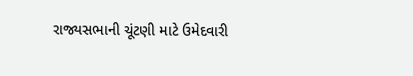રાજ્યસભાની ચૂંટણી માટે ઉમેદવારી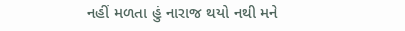નહીં મળતા હું નારાજ થયો નથી મને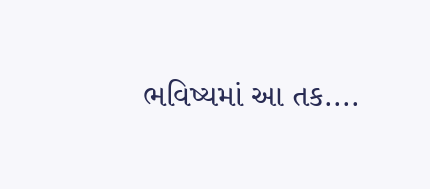ભવિષ્યમાં આ તક....